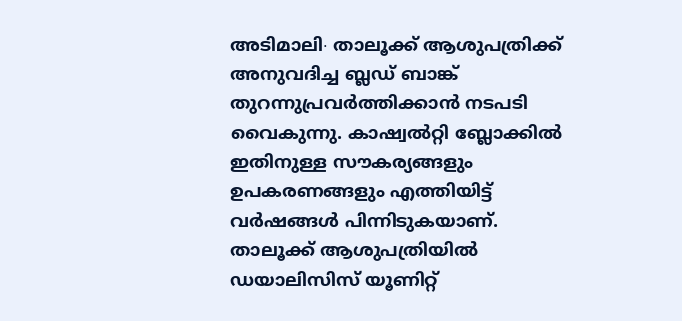അടിമാലി∙ താലൂക്ക് ആശുപത്രിക്ക് അനുവദിച്ച ബ്ലഡ് ബാങ്ക് തുറന്നുപ്രവർത്തിക്കാൻ നടപടി വൈകുന്നു. കാഷ്വൽറ്റി ബ്ലോക്കിൽ ഇതിനുള്ള സൗകര്യങ്ങളും ഉപകരണങ്ങളും എത്തിയിട്ട് വർഷങ്ങൾ പിന്നിടുകയാണ്.
താലൂക്ക് ആശുപത്രിയിൽ ഡയാലിസിസ് യൂണിറ്റ്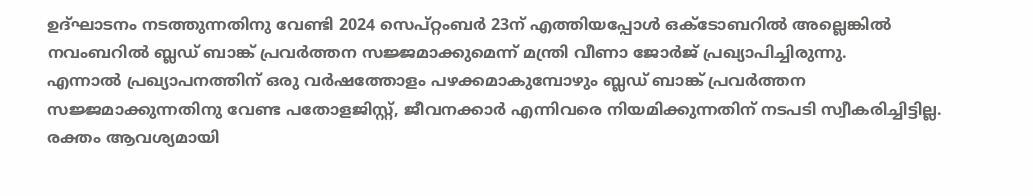ഉദ്ഘാടനം നടത്തുന്നതിനു വേണ്ടി 2024 സെപ്റ്റംബർ 23ന് എത്തിയപ്പോൾ ഒക്ടോബറിൽ അല്ലെങ്കിൽ നവംബറിൽ ബ്ലഡ് ബാങ്ക് പ്രവർത്തന സജ്ജമാക്കുമെന്ന് മന്ത്രി വീണാ ജോർജ് പ്രഖ്യാപിച്ചിരുന്നു.
എന്നാൽ പ്രഖ്യാപനത്തിന് ഒരു വർഷത്തോളം പഴക്കമാകുമ്പോഴും ബ്ലഡ് ബാങ്ക് പ്രവർത്തന സജ്ജമാക്കുന്നതിനു വേണ്ട പതോളജിസ്റ്റ്, ജീവനക്കാർ എന്നിവരെ നിയമിക്കുന്നതിന് നടപടി സ്വീകരിച്ചിട്ടില്ല. രക്തം ആവശ്യമായി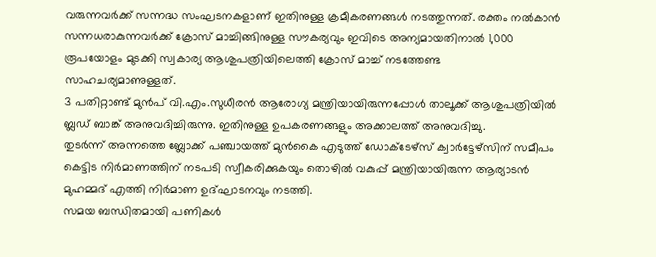വരുന്നവർക്ക് സന്നദ്ധ സംഘടനകളാണ് ഇതിനുള്ള ക്രമീകരണങ്ങൾ നടത്തുന്നത്. രക്തം നൽകാൻ സന്നധരാകുന്നവർക്ക് ക്രോസ് മാച്ചിങ്ങിനുള്ള സൗകര്യവും ഇവിടെ അന്യമായതിനാൽ 1,000 രൂപയോളം മുടക്കി സ്വകാര്യ ആശുപത്രിയിലെത്തി ക്രോസ് മാച്ച് നടത്തേണ്ട
സാഹചര്യമാണുള്ളത്.
3 പതിറ്റാണ്ട് മുൻപ് വി.എം.സുധീരൻ ആരോഗ്യ മന്ത്രിയായിരുന്നപ്പോൾ താലൂക്ക് ആശുപത്രിയിൽ ബ്ലഡ് ബാങ്ക് അനുവദിച്ചിരുന്നു. ഇതിനുള്ള ഉപകരണങ്ങളും അക്കാലത്ത് അനുവദിച്ചു.
തുടർന്ന് അന്നത്തെ ബ്ലോക്ക് പഞ്ചായത്ത് മുൻകൈ എടുത്ത് ഡോക്ടേഴ്സ് ക്വാർട്ടേഴ്സിന് സമീപം കെട്ടിട നിർമാണത്തിന് നടപടി സ്വീകരിക്കുകയും തൊഴിൽ വകുപ്പ് മന്ത്രിയായിരുന്ന ആര്യാടൻ മുഹമ്മദ് എത്തി നിർമാണ ഉദ്ഘാടനവും നടത്തി.
സമയ ബന്ധിതമായി പണികൾ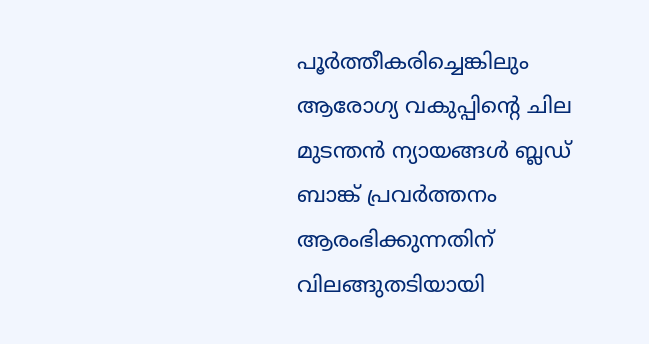പൂർത്തീകരിച്ചെങ്കിലും ആരോഗ്യ വകുപ്പിന്റെ ചില മുടന്തൻ ന്യായങ്ങൾ ബ്ലഡ് ബാങ്ക് പ്രവർത്തനം ആരംഭിക്കുന്നതിന് വിലങ്ങുതടിയായി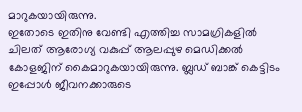മാറുകയായിരുന്നു.
ഇതോടെ ഇതിനു വേണ്ടി എത്തിച്ച സാമഗ്രികളിൽ ചിലത് ആരോഗ്യ വകുപ്പ് ആലപ്പുഴ മെഡിക്കൽ കോളജിന് കൈമാറുകയായിരുന്നു. ബ്ലഡ് ബാങ്ക് കെട്ടിടം ഇപ്പോൾ ജീവനക്കാരുടെ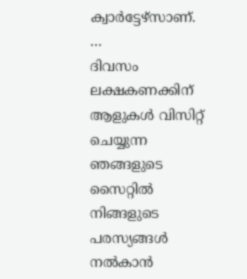ക്വാർട്ടേഴ്സാണ്.
…
ദിവസം ലക്ഷകണക്കിന് ആളുകൾ വിസിറ്റ് ചെയ്യുന്ന ഞങ്ങളുടെ സൈറ്റിൽ നിങ്ങളുടെ പരസ്യങ്ങൾ നൽകാൻ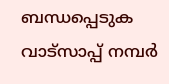ബന്ധപ്പെടുക വാട്സാപ്പ് നമ്പർ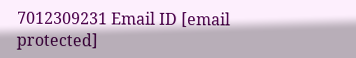7012309231 Email ID [email protected]